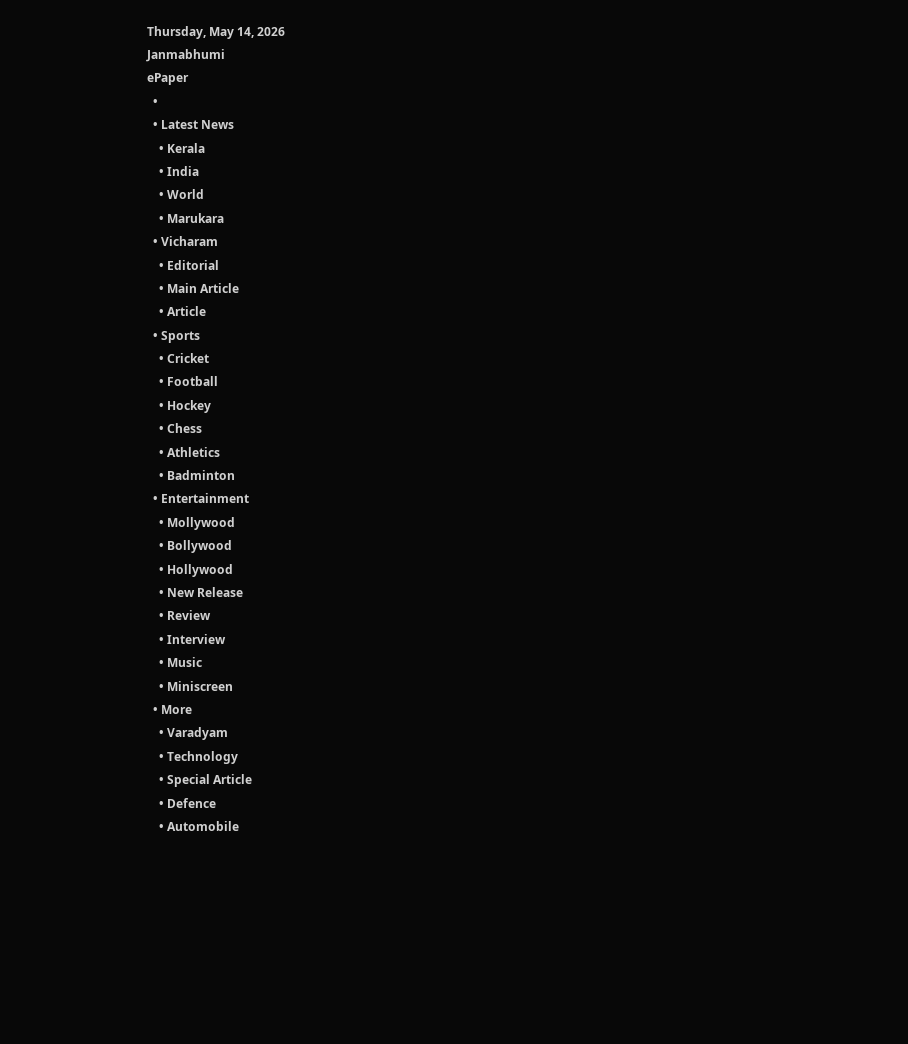Thursday, May 14, 2026
Janmabhumi
ePaper
  •
  • Latest News
    • Kerala
    • India
    • World
    • Marukara
  • Vicharam
    • Editorial
    • Main Article
    • Article
  • Sports
    • Cricket
    • Football
    • Hockey
    • Chess
    • Athletics
    • Badminton
  • Entertainment
    • Mollywood
    • Bollywood
    • Hollywood
    • New Release
    • Review
    • Interview
    • Music
    • Miniscreen
  • More
    • Varadyam
    • Technology
    • Special Article
    • Defence
    • Automobile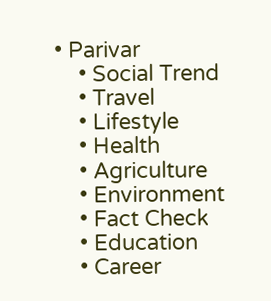• Parivar
    • Social Trend
    • Travel
    • Lifestyle
    • Health
    • Agriculture
    • Environment
    • Fact Check
    • Education
    • Career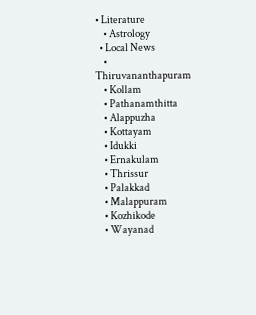• Literature
    • Astrology
  • Local News
    • Thiruvananthapuram
    • Kollam
    • Pathanamthitta
    • Alappuzha
    • Kottayam
    • Idukki
    • Ernakulam
    • Thrissur
    • Palakkad
    • Malappuram
    • Kozhikode
    • Wayanad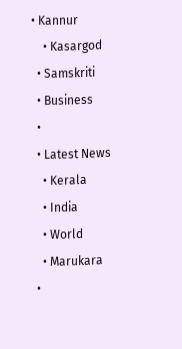• Kannur
    • Kasargod
  • Samskriti
  • Business
  •
  • Latest News
    • Kerala
    • India
    • World
    • Marukara
  •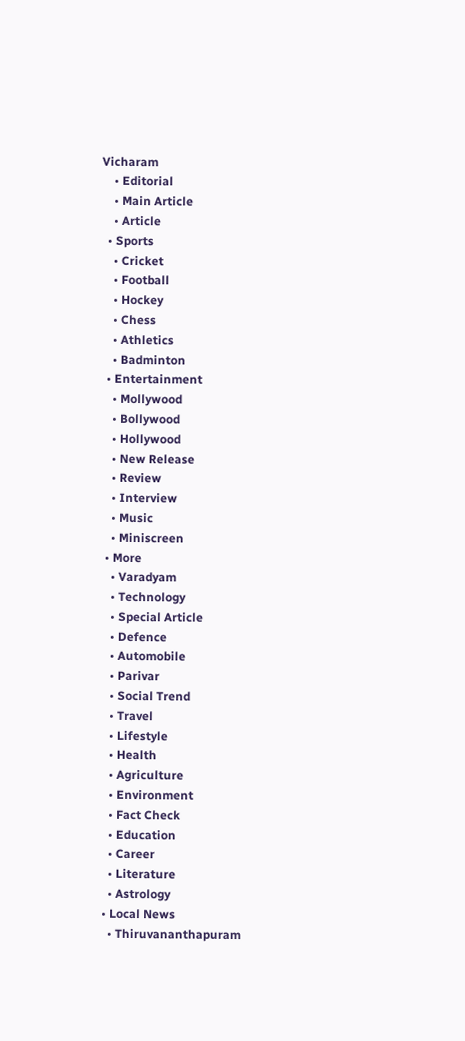Vicharam
    • Editorial
    • Main Article
    • Article
  • Sports
    • Cricket
    • Football
    • Hockey
    • Chess
    • Athletics
    • Badminton
  • Entertainment
    • Mollywood
    • Bollywood
    • Hollywood
    • New Release
    • Review
    • Interview
    • Music
    • Miniscreen
  • More
    • Varadyam
    • Technology
    • Special Article
    • Defence
    • Automobile
    • Parivar
    • Social Trend
    • Travel
    • Lifestyle
    • Health
    • Agriculture
    • Environment
    • Fact Check
    • Education
    • Career
    • Literature
    • Astrology
  • Local News
    • Thiruvananthapuram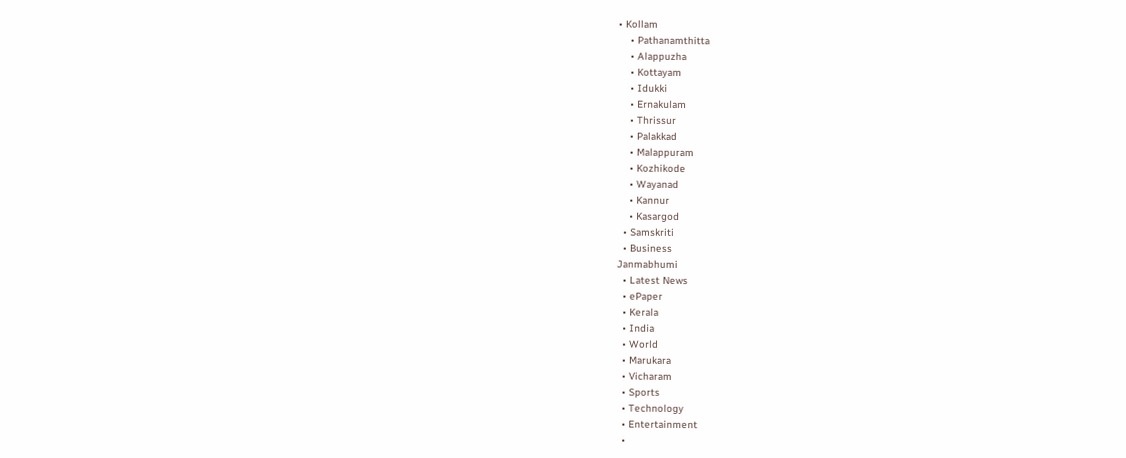• Kollam
    • Pathanamthitta
    • Alappuzha
    • Kottayam
    • Idukki
    • Ernakulam
    • Thrissur
    • Palakkad
    • Malappuram
    • Kozhikode
    • Wayanad
    • Kannur
    • Kasargod
  • Samskriti
  • Business
Janmabhumi
  • Latest News
  • ePaper
  • Kerala
  • India
  • World
  • Marukara
  • Vicharam
  • Sports
  • Technology
  • Entertainment
  •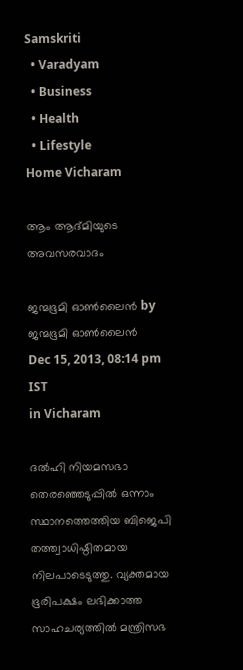Samskriti
  • Varadyam
  • Business
  • Health
  • Lifestyle
Home Vicharam

ആം ആദ്മിയുടെ അവസരവാദം

ജന്മഭൂമി ഓണ്‍ലൈന്‍ by ജന്മഭൂമി ഓണ്‍ലൈന്‍
Dec 15, 2013, 08:14 pm IST
in Vicharam

ദല്‍ഹി നിയമസഭാ തെരഞ്ഞെടുപ്പില്‍ ഒന്നാം സ്ഥാനത്തെത്തിയ ബിജെപി തത്ത്വാധിഷ്ഠിതമായ നിലപാടെടുത്തു. വ്യക്തമായ ഭൂരിപക്ഷം ലഭിക്കാത്ത സാഹചര്യത്തില്‍ മന്ത്രിസഭ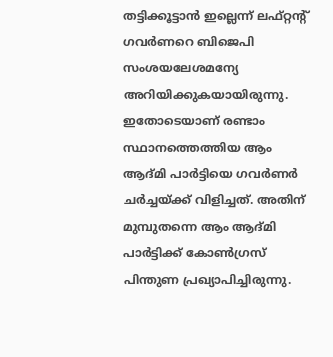തട്ടിക്കൂട്ടാന്‍ ഇല്ലെന്ന്‌ ലഫ്റ്റന്റ്‌ ഗവര്‍ണറെ ബിജെപി സംശയലേശമന്യേ അറിയിക്കുകയായിരുന്നു. ഇതോടെയാണ്‌ രണ്ടാം സ്ഥാനത്തെത്തിയ ആം ആദ്മി പാര്‍ട്ടിയെ ഗവര്‍ണര്‍ ചര്‍ച്ചയ്‌ക്ക്‌ വിളിച്ചത്‌. അതിന്‌ മുമ്പുതന്നെ ആം ആദ്മി പാര്‍ട്ടിക്ക്‌ കോണ്‍ഗ്രസ്‌ പിന്തുണ പ്രഖ്യാപിച്ചിരുന്നു.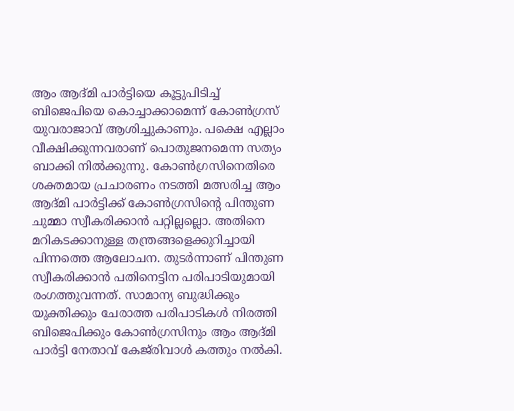ആം ആദ്മി പാര്‍ട്ടിയെ കൂട്ടുപിടിച്ച്‌ ബിജെപിയെ കൊച്ചാക്കാമെന്ന്‌ കോണ്‍ഗ്രസ്‌ യുവരാജാവ്‌ ആശിച്ചുകാണും. പക്ഷെ എല്ലാം വീക്ഷിക്കുന്നവരാണ്‌ പൊതുജനമെന്ന സത്യം ബാക്കി നില്‍ക്കുന്നു. കോണ്‍ഗ്രസിനെതിരെ ശക്തമായ പ്രചാരണം നടത്തി മത്സരിച്ച ആം ആദ്മി പാര്‍ട്ടിക്ക്‌ കോണ്‍ഗ്രസിന്റെ പിന്തുണ ചുമ്മാ സ്വീകരിക്കാന്‍ പറ്റില്ലല്ലൊ. അതിനെ മറികടക്കാനുള്ള തന്ത്രങ്ങളെക്കുറിച്ചായി പിന്നത്തെ ആലോചന. തുടര്‍ന്നാണ്‌ പിന്തുണ സ്വീകരിക്കാന്‍ പതിനെട്ടിന പരിപാടിയുമായി രംഗത്തുവന്നത്‌. സാമാന്യ ബുദ്ധിക്കും യുക്തിക്കും ചേരാത്ത പരിപാടികള്‍ നിരത്തി ബിജെപിക്കും കോണ്‍ഗ്രസിനും ആം ആദ്മി പാര്‍ട്ടി നേതാവ്‌ കേജ്‌രിവാള്‍ കത്തും നല്‍കി.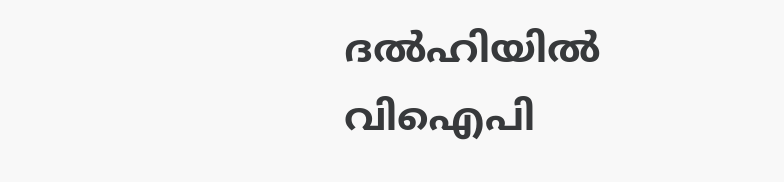ദല്‍ഹിയില്‍ വിഐപി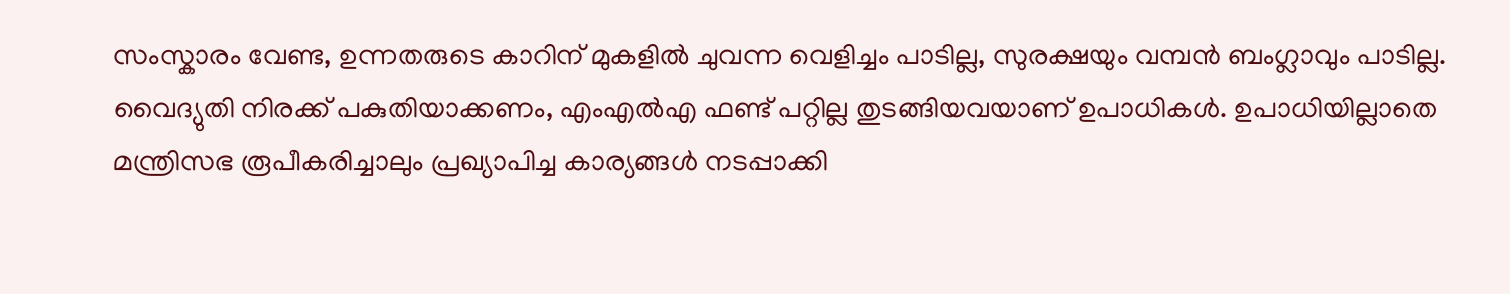സംസ്കാരം വേണ്ട, ഉന്നതരുടെ കാറിന്‌ മുകളില്‍ ചുവന്ന വെളിച്ചം പാടില്ല, സുരക്ഷയും വമ്പന്‍ ബംഗ്ലാവും പാടില്ല. വൈദ്യുതി നിരക്ക്‌ പകുതിയാക്കണം, എംഎല്‍എ ഫണ്ട്‌ പറ്റില്ല തുടങ്ങിയവയാണ്‌ ഉപാധികള്‍. ഉപാധിയില്ലാതെ മന്ത്രിസഭ രൂപീകരിച്ചാലും പ്രഖ്യാപിച്ച കാര്യങ്ങള്‍ നടപ്പാക്കി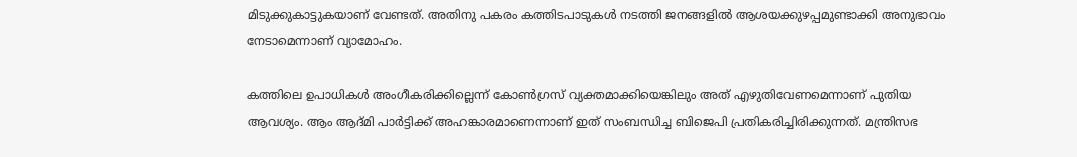മിടുക്കുകാട്ടുകയാണ്‌ വേണ്ടത്‌. അതിനു പകരം കത്തിടപാടുകള്‍ നടത്തി ജനങ്ങളില്‍ ആശയക്കുഴപ്പമുണ്ടാക്കി അനുഭാവം നേടാമെന്നാണ്‌ വ്യാമോഹം.

കത്തിലെ ഉപാധികള്‍ അംഗീകരിക്കില്ലെന്ന്‌ കോണ്‍ഗ്രസ്‌ വ്യക്തമാക്കിയെങ്കിലും അത്‌ എഴുതിവേണമെന്നാണ്‌ പുതിയ ആവശ്യം. ആം ആദ്മി പാര്‍ട്ടിക്ക്‌ അഹങ്കാരമാണെന്നാണ്‌ ഇത്‌ സംബന്ധിച്ച ബിജെപി പ്രതികരിച്ചിരിക്കുന്നത്‌. മന്ത്രിസഭ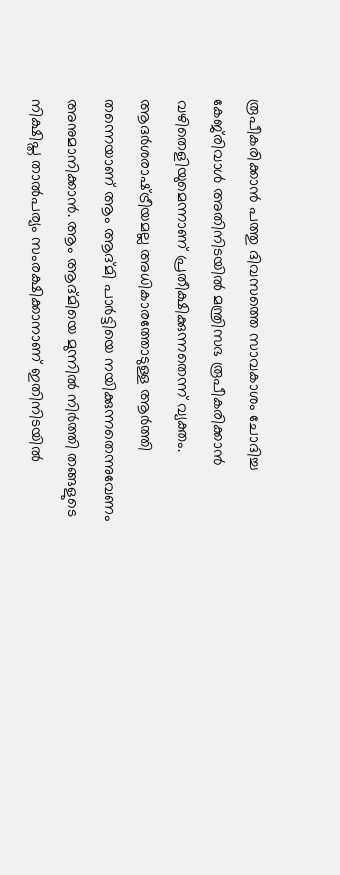രൂപീകരിക്കാന്‍ പത്തു ദിവസത്തെ സാവകാശം ചോദിച്ച കേജ്‌രിവാള്‍ അതിനിടയില്‍ മന്ത്രിസഭ രൂപീകരിക്കാന്‍ വഴിതെളിയുമെന്നാണ്‌ പ്രതീക്ഷിക്കുന്നതെന്ന്‌ വ്യക്തം. ആദര്‍ശരാഷ്‌ട്രീയമല്ല അധികാരത്തോടുള്ള ആര്‍ത്തി തന്നെയാണ്‌ ആം ആദ്മി പാര്‍ട്ടിയെ നയിക്കുന്നതെന്നുവേണം അനുമാനിക്കാന്‍. ആം ആദ്മിയെ മുന്നില്‍ നിര്‍ത്തി തങ്ങളുടെ നിക്ഷിപ്ത താല്‍പര്യം സംരക്ഷിക്കാനാണ്‌ ഇതിനിടയില്‍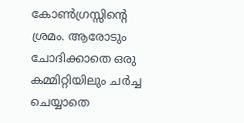കോണ്‍ഗ്രസ്സിന്റെ ശ്രമം. ആരോടും ചോദിക്കാതെ ഒരു കമ്മിറ്റിയിലും ചര്‍ച്ച ചെയ്യാതെ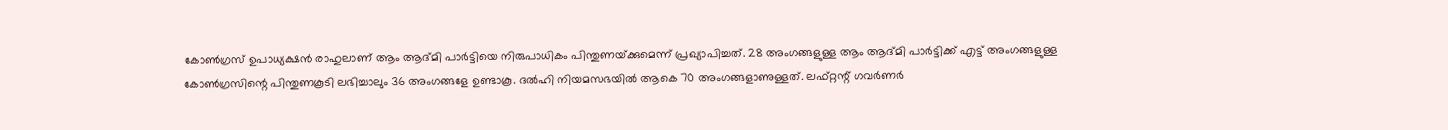കോണ്‍ഗ്രസ്‌ ഉപാധ്യക്ഷന്‍ രാഹുലാണ്‌ ആം ആദ്മി പാര്‍ട്ടിയെ നിരുപാധികം പിന്തുണയ്‌ക്കുമെന്ന്‌ പ്രഖ്യാപിച്ചത്‌. 28 അംഗങ്ങളുള്ള ആം ആദ്മി പാര്‍ട്ടിക്ക്‌ എട്ട്‌ അംഗങ്ങളുള്ള കോണ്‍ഗ്രസിന്റെ പിന്തുണകൂടി ലഭിച്ചാലും 36 അംഗങ്ങളേ ഉണ്ടാകൂ. ദല്‍ഹി നിയമസഭയില്‍ ആകെ 70 അംഗങ്ങളാണുള്ളത്‌. ലഫ്റ്റന്റ്‌ ഗവര്‍ണര്‍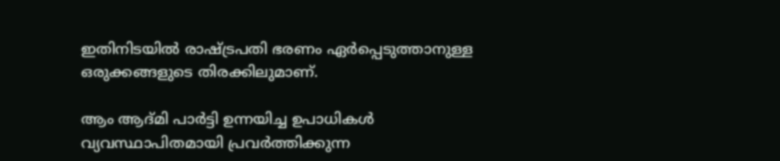ഇതിനിടയില്‍ രാഷ്‌ട്രപതി ഭരണം ഏര്‍പ്പെടുത്താനുള്ള ഒരുക്കങ്ങളുടെ തിരക്കിലുമാണ്‌.

ആം ആദ്മി പാര്‍ട്ടി ഉന്നയിച്ച ഉപാധികള്‍ വ്യവസ്ഥാപിതമായി പ്രവര്‍ത്തിക്കുന്ന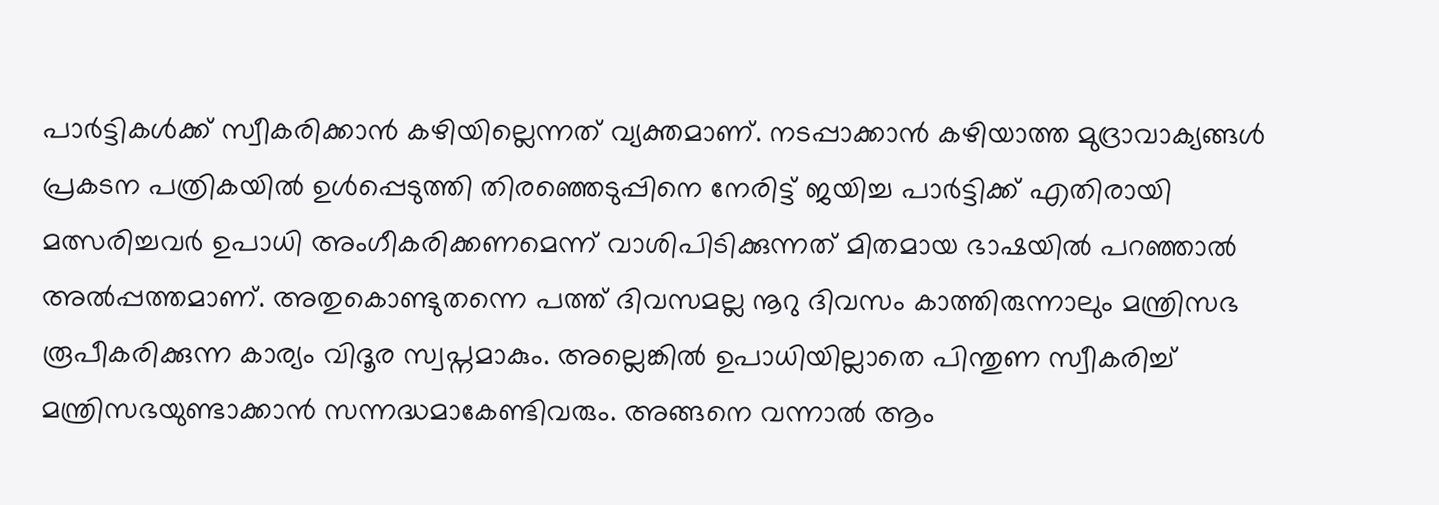പാര്‍ട്ടികള്‍ക്ക്‌ സ്വീകരിക്കാന്‍ കഴിയില്ലെന്നത്‌ വ്യക്തമാണ്‌. നടപ്പാക്കാന്‍ കഴിയാത്ത മുദ്രാവാക്യങ്ങള്‍ പ്രകടന പത്രികയില്‍ ഉള്‍പ്പെടുത്തി തിരഞ്ഞെടുപ്പിനെ നേരിട്ട്‌ ജയിച്ച പാര്‍ട്ടിക്ക്‌ എതിരായി മത്സരിച്ചവര്‍ ഉപാധി അംഗീകരിക്കണമെന്ന്‌ വാശിപിടിക്കുന്നത്‌ മിതമായ ഭാഷയില്‍ പറഞ്ഞാല്‍ അല്‍പ്പത്തമാണ്‌. അതുകൊണ്ടുതന്നെ പത്ത്‌ ദിവസമല്ല നൂറു ദിവസം കാത്തിരുന്നാലും മന്ത്രിസഭ രൂപീകരിക്കുന്ന കാര്യം വിദൂര സ്വപ്നമാകും. അല്ലെങ്കില്‍ ഉപാധിയില്ലാതെ പിന്തുണ സ്വീകരിച്ച്‌ മന്ത്രിസഭയുണ്ടാക്കാന്‍ സന്നദ്ധമാകേണ്ടിവരും. അങ്ങനെ വന്നാല്‍ ആം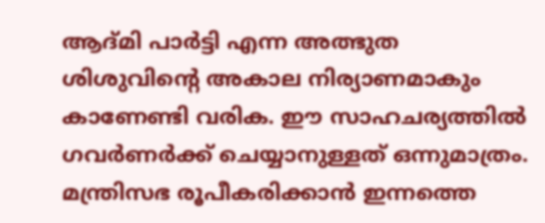ആദ്മി പാര്‍ട്ടി എന്ന അത്ഭുത ശിശുവിന്റെ അകാല നിര്യാണമാകും കാണേണ്ടി വരിക. ഈ സാഹചര്യത്തില്‍ ഗവര്‍ണര്‍ക്ക്‌ ചെയ്യാനുള്ളത്‌ ഒന്നുമാത്രം. മന്ത്രിസഭ രൂപീകരിക്കാന്‍ ഇന്നത്തെ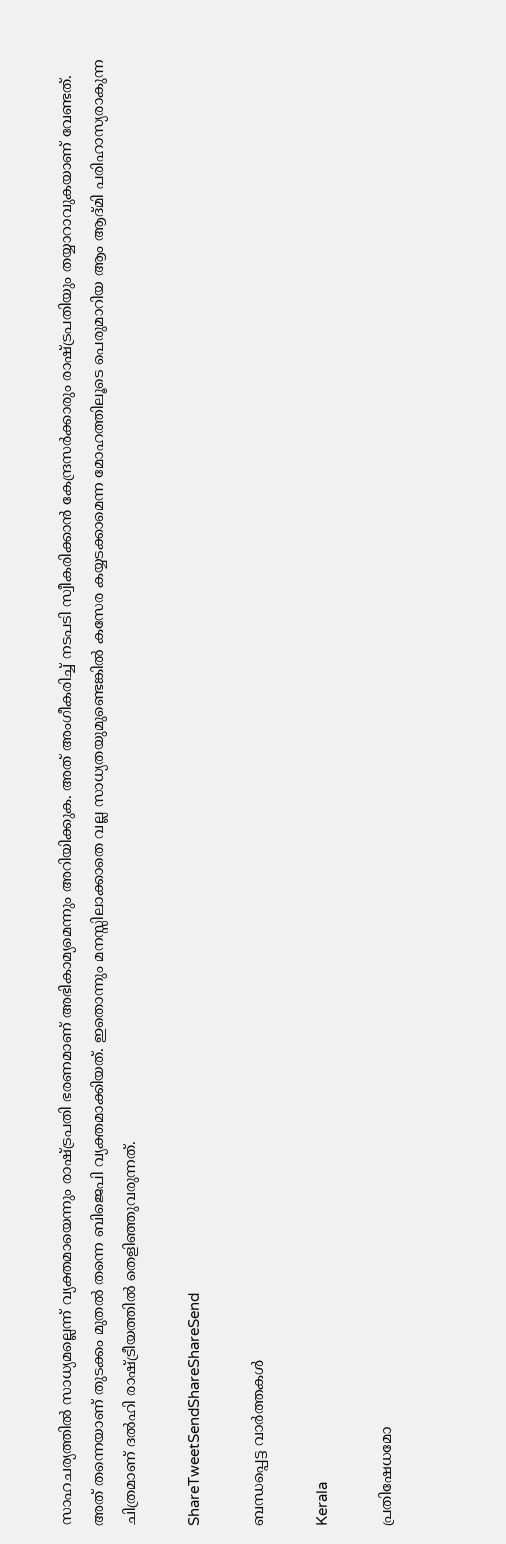സാഹചര്യത്തില്‍ സാധ്യമല്ലെന്ന്‌ വ്യക്തമായെന്നും രാഷ്‌ട്രപതി ഭരണമാണ്‌ അഭികാമ്യമെന്നും അറിയിക്കുക. അത്‌ അംഗീകരിച്ച്‌ നടപടി സ്വീകരിക്കാന്‍ കേന്ദ്രസര്‍ക്കാരും രാഷ്‌ട്രപതിയും തയ്യാറാവുകയാണ്‌ വേണ്ടത്‌. അത്‌ തന്നെയാണ്‌ തുടക്കം മുതല്‍ തന്നെ ബിജെപി വ്യക്തമാക്കിയത്‌. ഇതൊന്നും മനസ്സിലാക്കാതെ വല്ല സാധ്യതയുമുണ്ടെങ്കില്‍ കസേര കയ്യടക്കാമെന്ന മോഹത്തിലൂടെ പെരുമാറിയ ആം ആദ്മി പരിഹാസ്യരാകുന്ന ചിത്രമാണ്‌ ദല്‍ഹി രാഷ്‌ട്രീയത്തില്‍ തെളിഞ്ഞുവരുന്നത്‌.

ShareTweetSendShareShareSend

ബന്ധപ്പെട്ട വാര്‍ത്തകള്‍

Kerala

പ്രതിഷേധമോ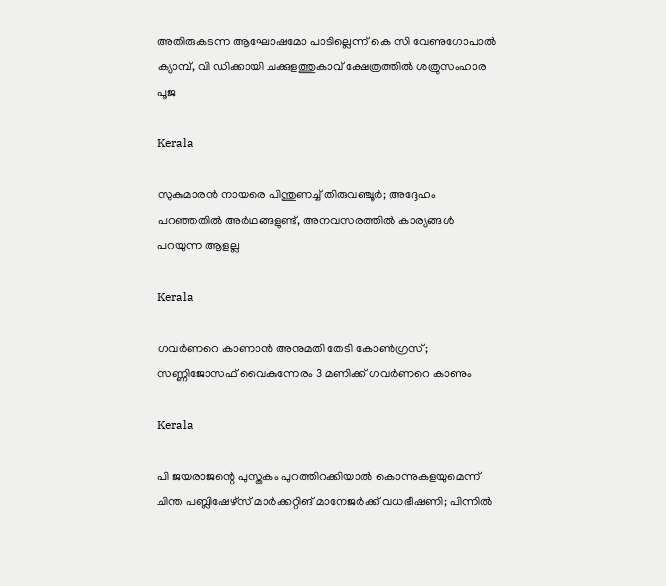അതിരുകടന്ന ആഘോഷമോ പാടില്ലെന്ന് കെ സി വേണുഗോപാല്‍ ക്യാമ്പ്, വി ഡിക്കായി ചക്കുളത്തുകാവ് ക്ഷേത്രത്തില്‍ ശത്രുസംഹാര പൂജ

Kerala

സുകുമാരൻ നായരെ പിന്തുണച്ച് തിരുവഞ്ചൂർ; അദ്ദേഹം പറഞ്ഞതിൽ അർഥങ്ങളുണ്ട്, അനവസരത്തിൽ കാര്യങ്ങൾ പറയുന്ന ആളല്ല

Kerala

ഗവർണറെ കാണാൻ അനുമതി തേടി കോൺഗ്രസ്; സണ്ണിജോസഫ് വൈകുന്നേരം 3 മണിക്ക് ഗവർണറെ കാണും

Kerala

പി ജയരാജന്റെ പുസ്തകം പുറത്തിറക്കിയാല്‍ കൊന്നുകളയുമെന്ന് ചിന്ത പബ്ലിഷേഴ്‌സ് മാര്‍ക്കറ്റിങ് മാനേജര്‍ക്ക് വധഭീഷണി; പിന്നിൽ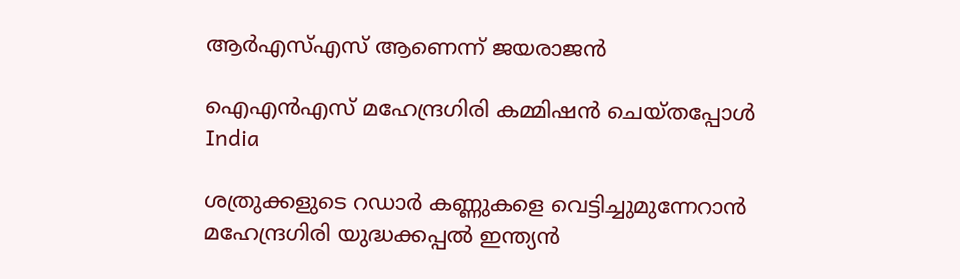ആർഎസ്എസ് ആണെന്ന് ജയരാജൻ

ഐഎന്‍എസ് മഹേന്ദ്രഗിരി കമ്മിഷന്‍ ചെയ്തപ്പോള്‍
India

ശത്രുക്കളുടെ റഡാർ കണ്ണുകളെ വെട്ടിച്ചുമുന്നേറാൻ മഹേന്ദ്രഗിരി യുദ്ധക്കപ്പൽ ഇന്ത്യൻ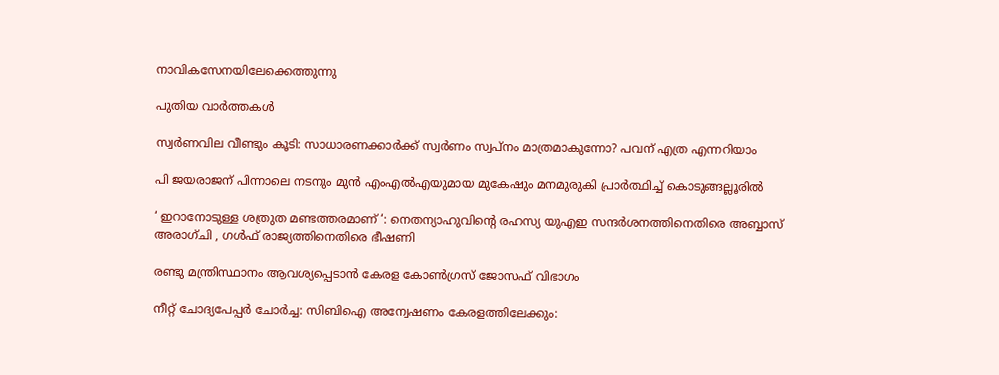നാവികസേനയിലേക്കെത്തുന്നു

പുതിയ വാര്‍ത്തകള്‍

സ്വർണവില വീണ്ടും കൂടി: സാധാരണക്കാർക്ക് സ്വർണം സ്വപ്നം മാത്രമാകുന്നോ? പവന് എത്ര എന്നറിയാം

പി ജയരാജന് പിന്നാലെ നടനും മുൻ എംഎൽഎയുമായ മുകേഷും മനമുരുകി പ്രാർത്ഥിച്ച് കൊടുങ്ങല്ലൂരിൽ

‘ ഇറാനോടുള്ള ശത്രുത മണ്ടത്തരമാണ് ‘: നെതന്യാഹുവിന്റെ രഹസ്യ യുഎഇ സന്ദർശനത്തിനെതിരെ അബ്ബാസ് അരാഗ്ചി , ഗൾഫ് രാജ്യത്തിനെതിരെ ഭീഷണി

രണ്ടു മന്ത്രിസ്ഥാനം ആവശ്യപ്പെടാൻ കേരള കോൺഗ്രസ് ജോസഫ് വിഭാഗം

നീറ്റ് ചോദ്യപേപ്പർ ചോർച്ച: സിബിഐ അന്വേഷണം കേരളത്തിലേക്കും: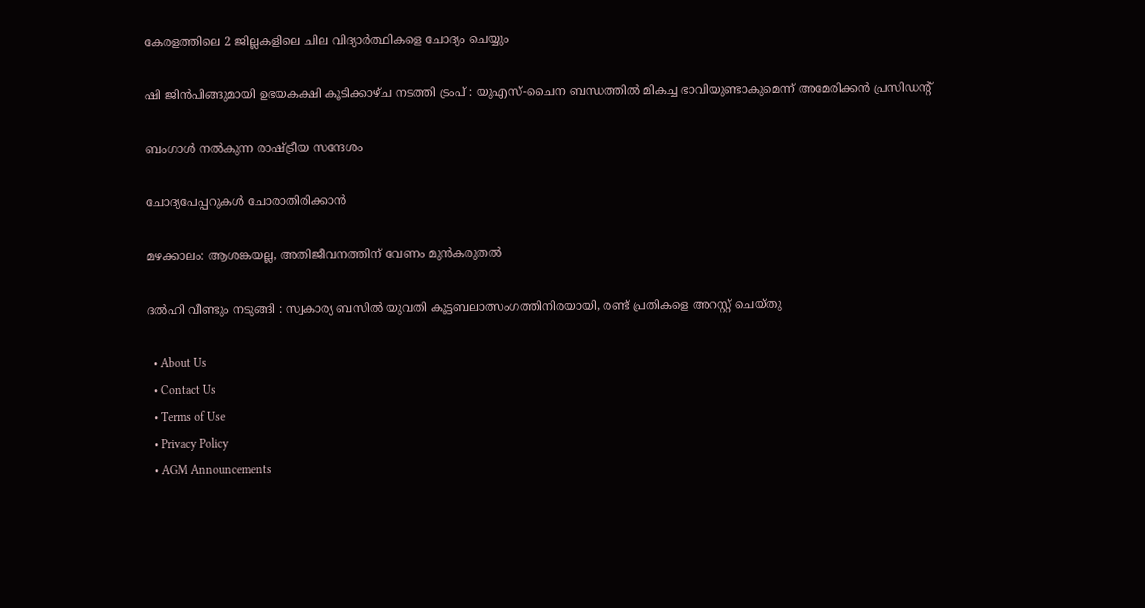കേരളത്തിലെ 2 ജില്ലകളിലെ ചില വിദ്യാർത്ഥികളെ ചോദ്യം ചെയ്യും

ഷി ജിൻപിങ്ങുമായി ഉഭയകക്ഷി കൂടിക്കാഴ്ച നടത്തി ട്രംപ് : യുഎസ്-ചൈന ബന്ധത്തിൽ മികച്ച ഭാവിയുണ്ടാകുമെന്ന് അമേരിക്കൻ പ്രസിഡൻ്റ്

ബംഗാള്‍ നല്‍കുന്ന രാഷ്‌ട്രീയ സന്ദേശം

ചോദ്യപേപ്പറുകള്‍ ചോരാതിരിക്കാന്‍

മഴക്കാലം: ആശങ്കയല്ല, അതിജീവനത്തിന് വേണം മുന്‍കരുതല്‍

ദൽഹി വീണ്ടും നടുങ്ങി : സ്വകാര്യ ബസിൽ യുവതി കൂട്ടബലാത്സംഗത്തിനിരയായി, രണ്ട് പ്രതികളെ അറസ്റ്റ് ചെയ്തു

  • About Us
  • Contact Us
  • Terms of Use
  • Privacy Policy
  • AGM Announcements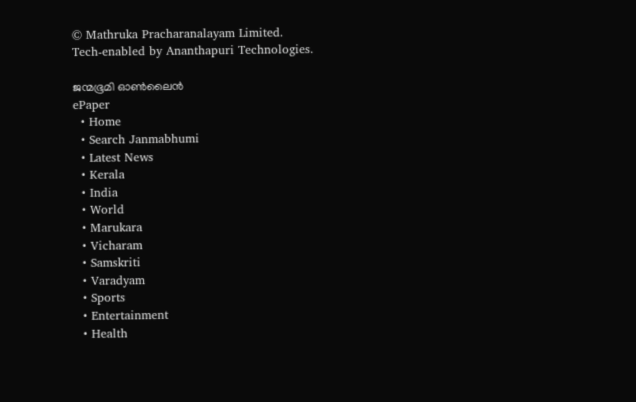© Mathruka Pracharanalayam Limited.
Tech-enabled by Ananthapuri Technologies.

ജന്മഭൂമി ഓണ്‍ലൈന്‍
ePaper
  • Home
  • Search Janmabhumi
  • Latest News
  • Kerala
  • India
  • World
  • Marukara
  • Vicharam
  • Samskriti
  • Varadyam
  • Sports
  • Entertainment
  • Health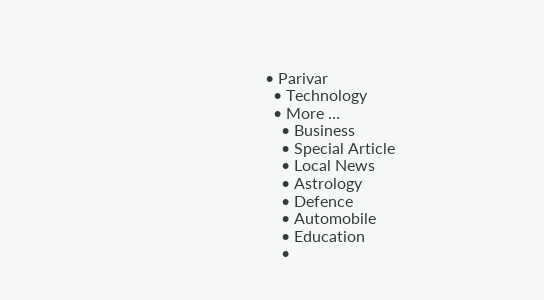• Parivar
  • Technology
  • More …
    • Business
    • Special Article
    • Local News
    • Astrology
    • Defence
    • Automobile
    • Education
    •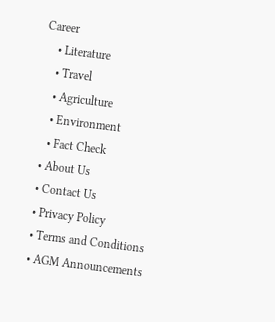Career
    • Literature
    • Travel
    • Agriculture
    • Environment
    • Fact Check
  • About Us
  • Contact Us
  • Privacy Policy
  • Terms and Conditions
  • AGM Announcements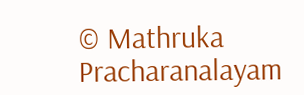© Mathruka Pracharanalayam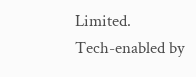Limited.
Tech-enabled by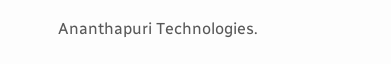Ananthapuri Technologies.